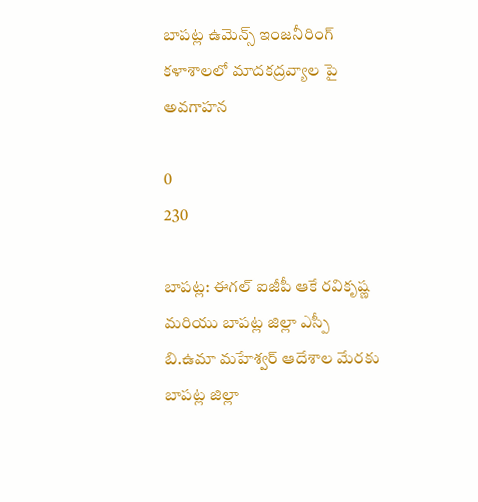బాపట్ల ఉమెన్స్ ఇంజనీరింగ్ కళాశాలలో మాదకద్రవ్యాల పై అవగాహన

0
230

బాపట్ల: ఈగల్ ఐజీపీ ఆకే రవికృష్ణ మరియు బాపట్ల జిల్లా ఎస్పీ బి.ఉమా మహేశ్వర్ ఆదేశాల మేరకు బాపట్ల జిల్లా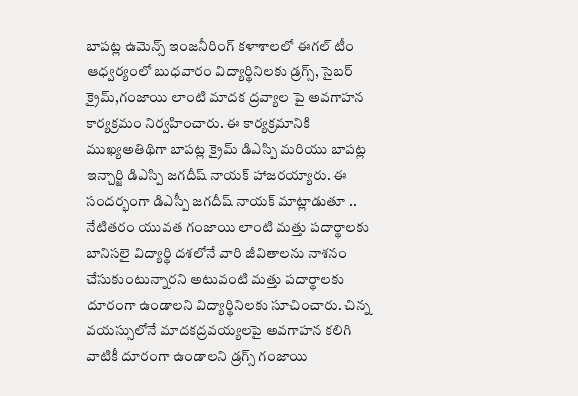బాపట్ల ఉమెన్స్ ఇంజనీరింగ్ కళాశాలలో ఈగల్ టీం ఆధ్వర్యంలో బుధవారం విద్యార్థినిలకు డ్రగ్స్, సైబర్ క్రైమ్,గంజాయి లాంటి మాదక ద్రవ్యాల పై అవగాహన కార్యక్రమం నిర్వహించారు. ఈ కార్యక్రమానికి ముఖ్యఅతిథిగా బాపట్ల క్రైమ్ డిఎస్పి మరియు బాపట్ల ఇన్చార్జి డిఎస్పి జగదీష్ నాయక్ హాజరయ్యారు. ఈ సందర్భంగా డిఎస్పీ జగదీష్ నాయక్ మాట్లాడుతూ .. నేటితరం యువత గంజాయి లాంటి మత్తు పదార్థాలకు బానిసలై విద్యార్థి దశలోనే వారి జీవితాలను నాశనం చేసుకుంటున్నారని అటువంటి మత్తు పదార్థాలకు దూరంగా ఉండాలని విద్యార్థినిలకు సూచించారు. చిన్న వయస్సులోనే మాదకద్రవయ్యలపై అవగాహన కలిగి వాటికీ దూరంగా ఉండాలని డ్రగ్స్ గంజాయి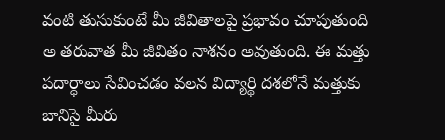వంటి తుసుకుంటే మీ జీవితాలపై ప్రభావం చూపుతుంది అ తరువాత మీ జీవితం నాశనం అవుతుంది. ఈ మత్తు పదార్ధాలు సేవించడం వలన విద్యార్థి దశలోనే మత్తుకు బానిసై మీరు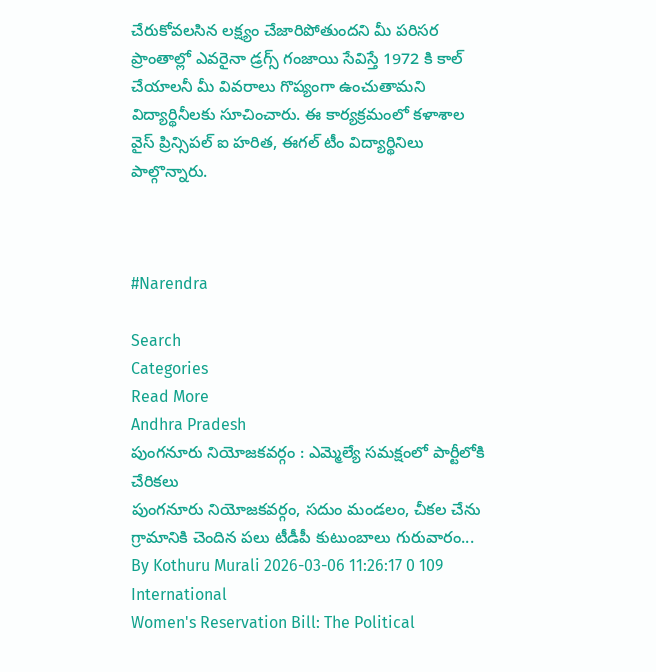చేరుకోవలసిన లక్ష్యం చేజారిపోతుందని మీ పరిసర ప్రాంతాల్లో ఎవరైనా డ్రగ్స్ గంజాయి సేవిస్తే 1972 కి కాల్ చేయాలనీ మీ వివరాలు గొప్యంగా ఉంచుతామని విద్యార్థినీలకు సూచించారు. ఈ కార్యక్రమంలో కళాశాల వైస్ ప్రిన్సిపల్ ఐ హరిత, ఈగల్ టీం విద్యార్థినిలు పాల్గొన్నారు.



#Narendra

Search
Categories
Read More
Andhra Pradesh
పుంగనూరు నియోజకవర్గం : ఎమ్మెల్యే సమక్షంలో పార్టీలోకి చేరికలు
పుంగనూరు నియోజకవర్గం, సదుం మండలం, చీకల చేను గ్రామానికి చెందిన పలు టీడీపీ కుటుంబాలు గురువారం...
By Kothuru Murali 2026-03-06 11:26:17 0 109
International
Women's Reservation Bill: The Political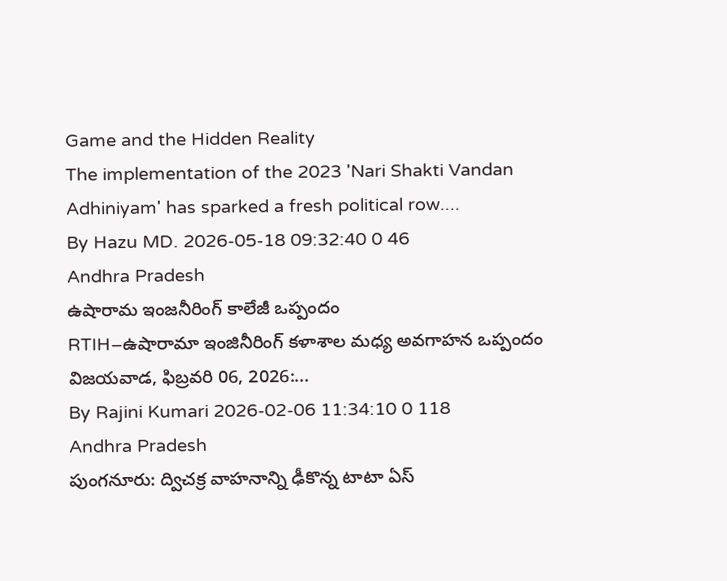Game and the Hidden Reality
The implementation of the 2023 'Nari Shakti Vandan Adhiniyam' has sparked a fresh political row....
By Hazu MD. 2026-05-18 09:32:40 0 46
Andhra Pradesh
ఉషారామ ఇంజనీరింగ్ కాలేజీ ఒప్పందం
RTIH–ఉషారామా ఇంజినీరింగ్ కళాశాల మధ్య అవగాహన ఒప్పందం విజయవాడ, ఫిబ్రవరి 06, 2026:...
By Rajini Kumari 2026-02-06 11:34:10 0 118
Andhra Pradesh
పుంగనూరు: ద్విచక్ర వాహనాన్ని ఢీకొన్న టాటా ఏస్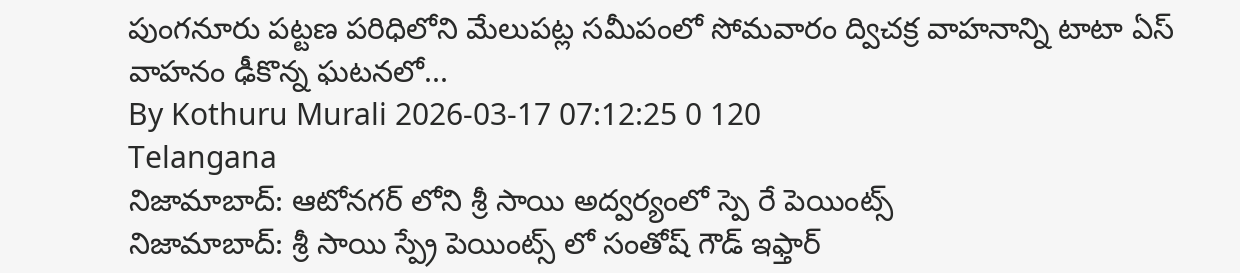పుంగనూరు పట్టణ పరిధిలోని మేలుపట్ల సమీపంలో సోమవారం ద్విచక్ర వాహనాన్ని టాటా ఏస్ వాహనం ఢీకొన్న ఘటనలో...
By Kothuru Murali 2026-03-17 07:12:25 0 120
Telangana
నిజామాబాద్: ఆటోనగర్ లోని శ్రీ సాయి అద్వర్యంలో స్పె రే పెయింట్స్
నిజామాబాద్: శ్రీ సాయి స్ప్రే పెయింట్స్ లో సంతోష్ గౌడ్ ఇఫ్తార్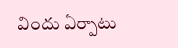విందు ఏర్పాటు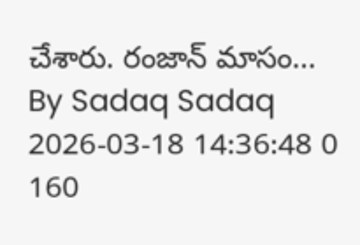చేశారు. రంజాన్ మాసం...
By Sadaq Sadaq 2026-03-18 14:36:48 0 160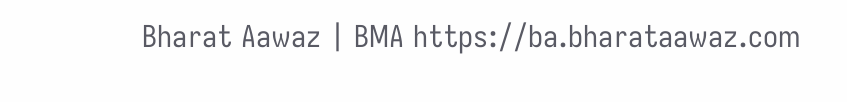Bharat Aawaz | BMA https://ba.bharataawaz.com